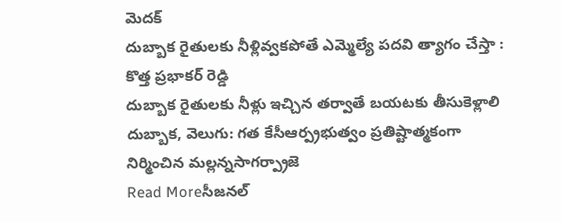మెదక్
దుబ్బాక రైతులకు నీళ్లివ్వకపోతే ఎమ్మెల్యే పదవి త్యాగం చేస్తా : కొత్త ప్రభాకర్ రెడ్డి
దుబ్బాక రైతులకు నీళ్లు ఇచ్చిన తర్వాతే బయటకు తీసుకెళ్లాలి దుబ్బాక, వెలుగు: గత కేసీఆర్ప్రభుత్వం ప్రతిష్టాత్మకంగా నిర్మించిన మల్లన్నసాగర్ప్రాజె
Read Moreసీజనల్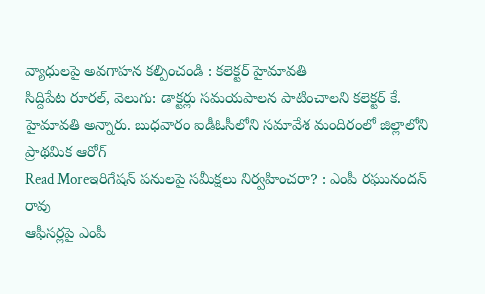వ్యాధులపై అవగాహన కల్పించండి : కలెక్టర్ హైమావతి
సిద్దిపేట రూరల్, వెలుగు: డాక్టర్లు సమయపాలన పాటించాలని కలెక్టర్ కే. హైమావతి అన్నారు. బుధవారం ఐడీఓసీలోని సమావేశ మందిరంలో జిల్లాలోని ప్రాథమిక ఆరోగ్
Read Moreఇరిగేషన్ పనులపై సమీక్షలు నిర్వహించరా? : ఎంపీ రఘునందన్ రావు
ఆఫీసర్లపై ఎంపీ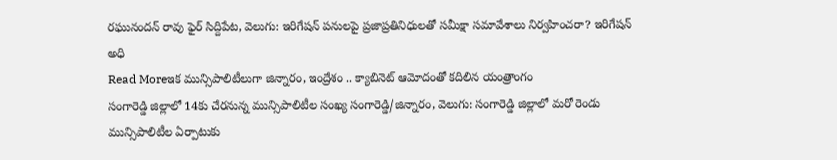రఘునందన్ రావు ఫైర్ సిద్దిపేట, వెలుగు: ఇరిగేషన్ పనులపై ప్రజాప్రతినిధులతో సమీక్షా సమావేశాలు నిర్వహించరా? ఇరిగేషన్ అధి
Read Moreఇక మున్సిపాలిటీలుగా జిన్నారం, ఇంద్రేశం .. క్యాబినెట్ ఆమోదంతో కదిలిన యంత్రాంగం
సంగారెడ్డి జిల్లాలో 14కు చేరనున్న మున్సిపాలిటీల సంఖ్య సంగారెడ్డి/జిన్నారం, వెలుగు: సంగారెడ్డి జిల్లాలో మరో రెండు మున్సిపాలిటీల ఏర్పాటుకు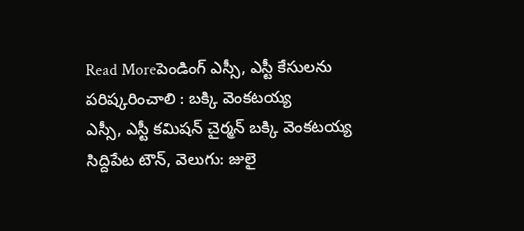Read Moreపెండింగ్ ఎస్సీ, ఎస్టీ కేసులను పరిష్కరించాలి : బక్కి వెంకటయ్య
ఎస్సీ, ఎస్టీ కమిషన్ చైర్మన్ బక్కి వెంకటయ్య సిద్దిపేట టౌన్, వెలుగు: జులై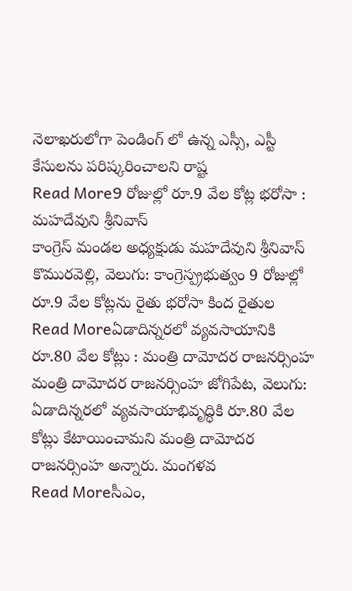నెలాఖరులోగా పెండింగ్ లో ఉన్న ఎస్సీ, ఎస్టీ కేసులను పరిష్కరించాలని రాష్ట
Read More9 రోజుల్లో రూ.9 వేల కోట్ల భరోసా : మహదేవుని శ్రీనివాస్
కాంగ్రెస్ మండల అధ్యక్షుడు మహదేవుని శ్రీనివాస్ కొమురవెల్లి, వెలుగు: కాంగ్రెస్ప్రభుత్వం 9 రోజుల్లో రూ.9 వేల కోట్లను రైతు భరోసా కింద రైతుల
Read Moreఏడాదిన్నరలో వ్యవసాయానికి రూ.80 వేల కోట్లు : మంత్రి దామోదర రాజనర్సింహ
మంత్రి దామోదర రాజనర్సింహ జోగిపేట, వెలుగు: ఏడాదిన్నరలో వ్యవసాయాభివృద్ధికి రూ.80 వేల కోట్లు కేటాయించామని మంత్రి దామోదర రాజనర్సింహ అన్నారు. మంగళవ
Read Moreసీఎం,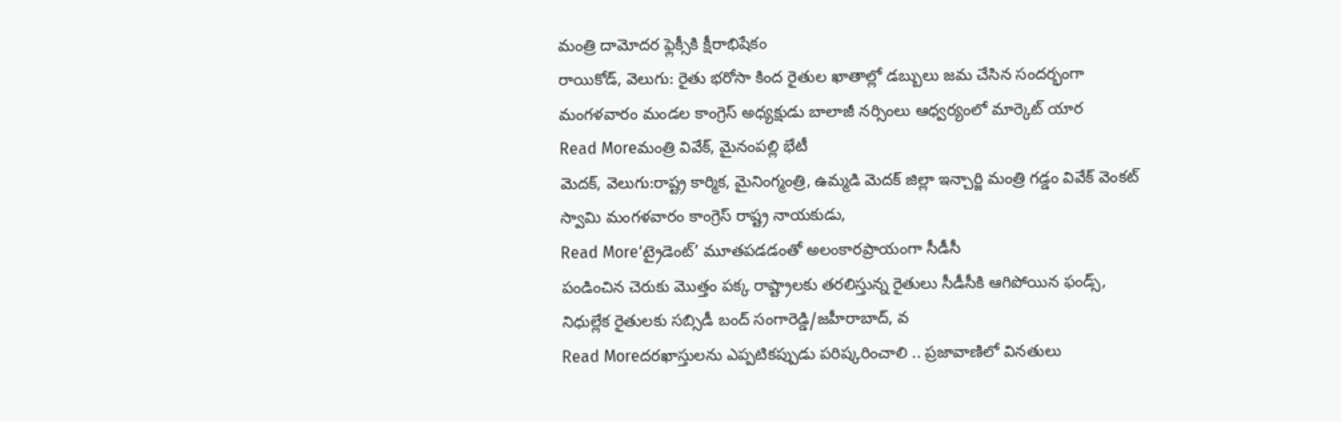మంత్రి దామోదర ఫ్లెక్సీకి క్షీరాభిషేకం
రాయికోడ్, వెలుగు: రైతు భరోసా కింద రైతుల ఖాతాల్లో డబ్బులు జమ చేసిన సందర్భంగా మంగళవారం మండల కాంగ్రెస్ అధ్యక్షుడు బాలాజీ నర్సింలు ఆధ్వర్యంలో మార్కెట్ యార
Read Moreమంత్రి వివేక్, మైనంపల్లి భేటీ
మెదక్, వెలుగు:రాష్ట్ర కార్మిక, మైనింగ్మంత్రి, ఉమ్మడి మెదక్ జిల్లా ఇన్చార్జి మంత్రి గడ్డం వివేక్ వెంకట్ స్వామి మంగళవారం కాంగ్రెస్ రాష్ట్ర నాయకుడు,
Read More‘ట్రైడెంట్’ మూతపడడంతో అలంకారప్రాయంగా సీడీసీ
పండించిన చెరుకు మొత్తం పక్క రాష్ట్రాలకు తరలిస్తున్న రైతులు సీడీసీకి ఆగిపోయిన ఫండ్స్, నిధుల్లేక రైతులకు సబ్సిడీ బంద్ సంగారెడ్డి/జహీరాబాద్, వ
Read Moreదరఖాస్తులను ఎప్పటికప్పుడు పరిష్కరించాలి .. ప్రజావాణిలో వినతులు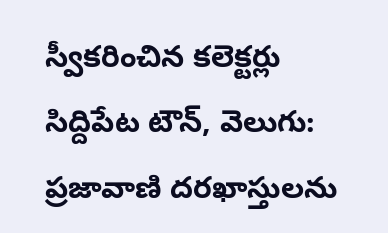స్వీకరించిన కలెక్టర్లు
సిద్దిపేట టౌన్, వెలుగు: ప్రజావాణి దరఖాస్తులను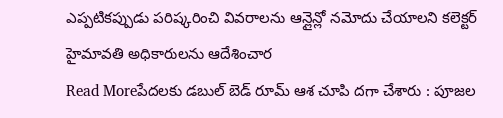ఎప్పటికప్పుడు పరిష్కరించి వివరాలను ఆన్లైన్లో నమోదు చేయాలని కలెక్టర్ హైమావతి అధికారులను ఆదేశించార
Read Moreపేదలకు డబుల్ బెడ్ రూమ్ ఆశ చూపి దగా చేశారు : పూజల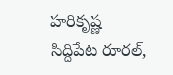హరికృష్ణ
సిద్దిపేట రూరల్,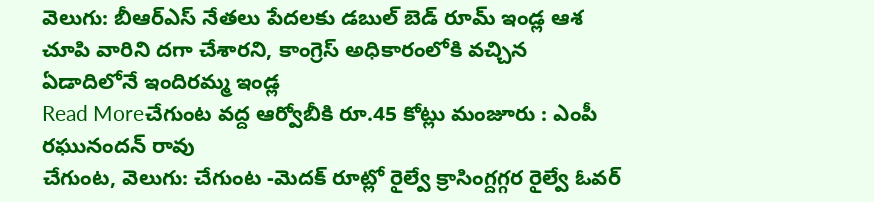వెలుగు: బీఆర్ఎస్ నేతలు పేదలకు డబుల్ బెడ్ రూమ్ ఇండ్ల ఆశ చూపి వారిని దగా చేశారని, కాంగ్రెస్ అధికారంలోకి వచ్చిన ఏడాదిలోనే ఇందిరమ్మ ఇండ్ల
Read Moreచేగుంట వద్ద ఆర్వోబీకి రూ.45 కోట్లు మంజూరు : ఎంపీ రఘునందన్ రావు
చేగుంట, వెలుగు: చేగుంట -మెదక్ రూట్లో రైల్వే క్రాసింగ్దగ్గర రైల్వే ఓవర్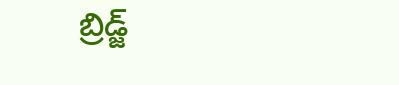బ్రిడ్జ్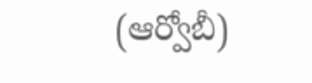(ఆర్వోబీ)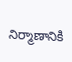నిర్మాణానికి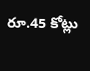రూ.45 కోట్లు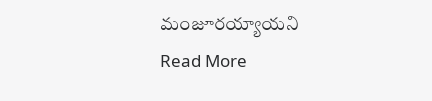మంజూరయ్యాయని
Read More